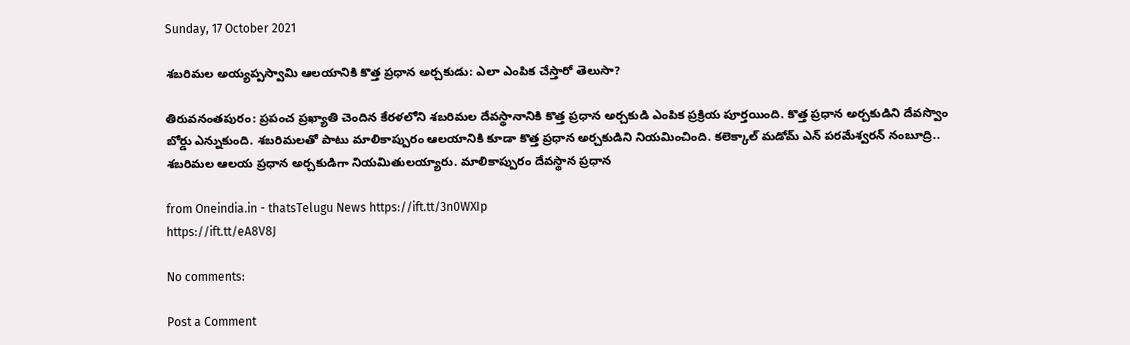Sunday, 17 October 2021

శబరిమల అయ్యప్పస్వామి ఆలయానికి కొత్త ప్రధాన అర్చకుడు: ఎలా ఎంపిక చేస్తారో తెలుసా?

తిరువనంతపురం: ప్రపంచ ప్రఖ్యాతి చెందిన కేరళలోని శబరిమల దేవస్థానానికి కొత్త ప్రధాన అర్చకుడి ఎంపిక ప్రక్రియ పూర్తయింది. కొత్త ప్రధాన అర్చకుడిని దేవస్వొం బోర్డు ఎన్నుకుంది. శబరిమలతో పాటు మాలికాప్పురం ఆలయానికి కూడా కొత్త ప్రధాన అర్చకుడిని నియమించింది. కలెక్కాల్ మడోమ్ ఎన్ పరమేశ్వరన్ నంబూద్రి.. శబరిమల ఆలయ ప్రధాన అర్చకుడిగా నియమితులయ్యారు. మాలికాప్పురం దేవస్థాన ప్రధాన

from Oneindia.in - thatsTelugu News https://ift.tt/3n0WXIp
https://ift.tt/eA8V8J

No comments:

Post a Comment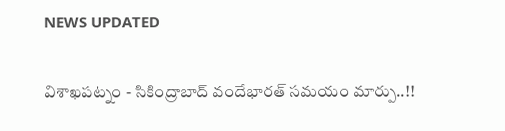NEWS UPDATED

విశాఖపట్నం - సికింద్రాబాద్ వందేభారత్ సమయం మార్పు..!!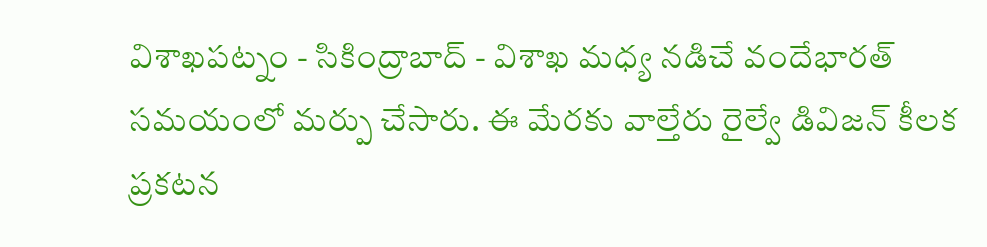విశాఖపట్నం - సికింద్రాబాద్ - విశాఖ మధ్య నడిచే వందేభారత్ సమయంలో మర్పు చేసారు. ఈ మేరకు వాల్తేరు రైల్వే డివిజన్ కీలక ప్రకటన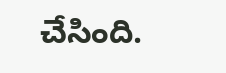చేసింది.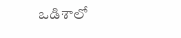ఒడిశాలో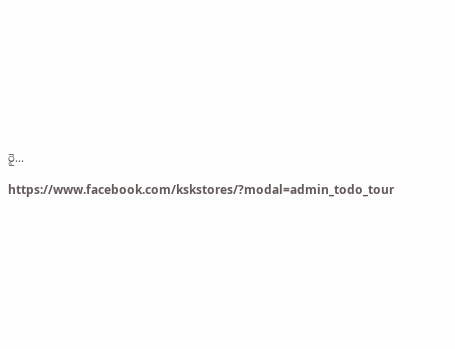రై...

https://www.facebook.com/kskstores/?modal=admin_todo_tour